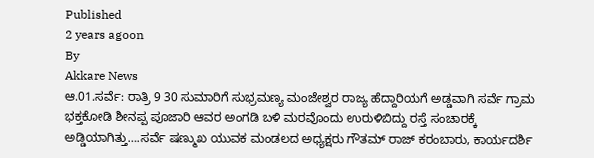Published
2 years agoon
By
Akkare News
ಆ.01.ಸರ್ವೆ: ರಾತ್ರಿ 9 30 ಸುಮಾರಿಗೆ ಸುಭ್ರಮಣ್ಯ ಮಂಜೇಶ್ವರ ರಾಜ್ಯ ಹೆದ್ದಾರಿಯಗೆ ಅಡ್ಡವಾಗಿ ಸರ್ವೆ ಗ್ರಾಮ ಭಕ್ತಕೋಡಿ ಶೀನಪ್ಪ ಪೂಜಾರಿ ಆವರ ಅಂಗಡಿ ಬಳಿ ಮರವೊಂದು ಉರುಳಿಬಿದ್ದು ರಸ್ತೆ ಸಂಚಾರಕ್ಕೆ ಅಡ್ಡಿಯಾಗಿತ್ತು….ಸರ್ವೆ ಷಣ್ಮುಖ ಯುವಕ ಮಂಡಲದ ಅಧ್ಯಕ್ಷರು ಗೌತಮ್ ರಾಜ್ ಕರಂಬಾರು, ಕಾರ್ಯದರ್ಶಿ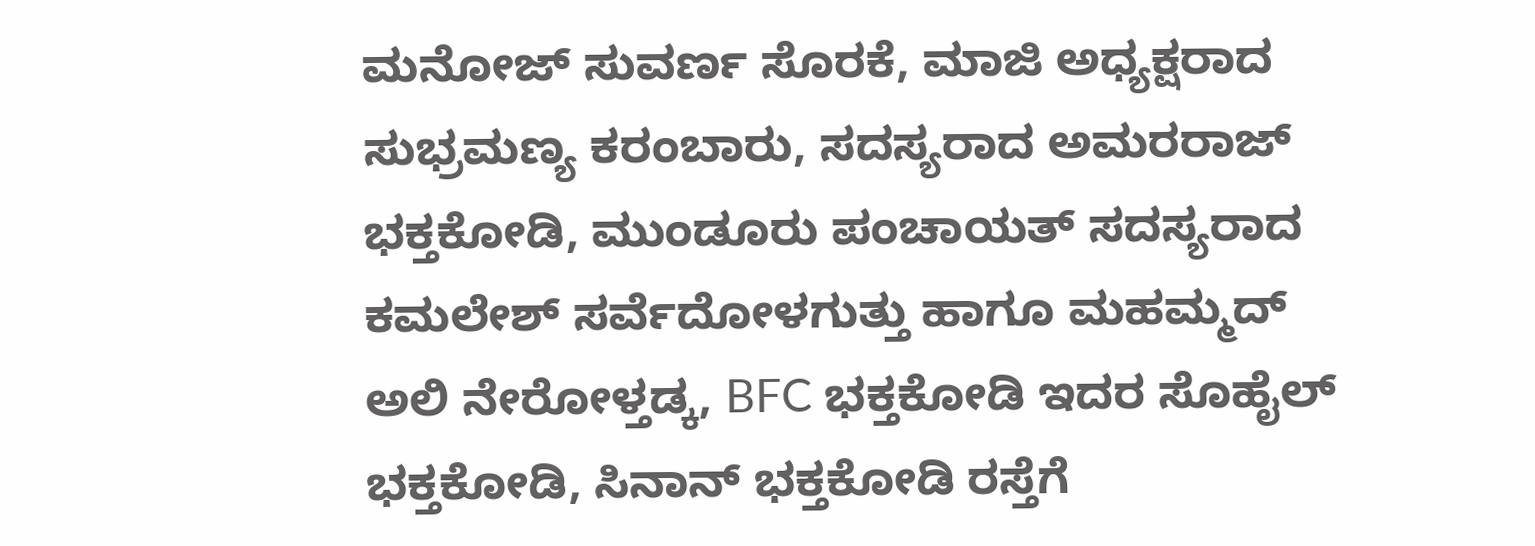ಮನೋಜ್ ಸುವರ್ಣ ಸೊರಕೆ, ಮಾಜಿ ಅಧ್ಯಕ್ಷರಾದ ಸುಭ್ರಮಣ್ಯ ಕರಂಬಾರು, ಸದಸ್ಯರಾದ ಅಮರರಾಜ್ ಭಕ್ತಕೋಡಿ, ಮುಂಡೂರು ಪಂಚಾಯತ್ ಸದಸ್ಯರಾದ ಕಮಲೇಶ್ ಸರ್ವೆದೋಳಗುತ್ತು ಹಾಗೂ ಮಹಮ್ಮದ್ ಅಲಿ ನೇರೋಳ್ತಡ್ಕ, BFC ಭಕ್ತಕೋಡಿ ಇದರ ಸೊಹೈಲ್ ಭಕ್ತಕೋಡಿ, ಸಿನಾನ್ ಭಕ್ತಕೋಡಿ ರಸ್ತೆಗೆ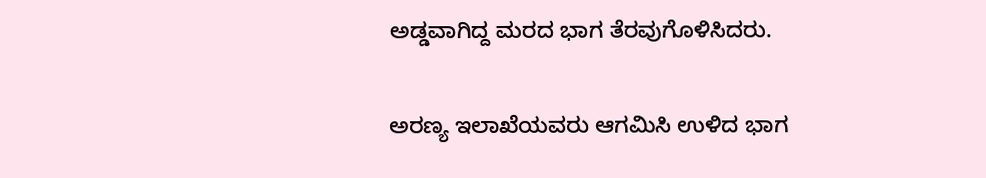ಅಡ್ಡವಾಗಿದ್ದ ಮರದ ಭಾಗ ತೆರವುಗೊಳಿಸಿದರು.

ಅರಣ್ಯ ಇಲಾಖೆಯವರು ಆಗಮಿಸಿ ಉಳಿದ ಭಾಗ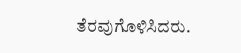ತೆರವುಗೊಳಿಸಿದರು.